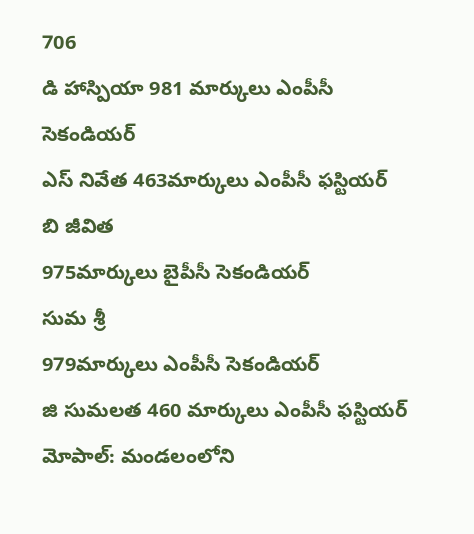706
డి హాస్పియా 981 మార్కులు ఎంపీసీ సెకండియర్
ఎస్ నివేత 463మార్కులు ఎంపీసీ ఫస్టియర్
బి జీవిత
975మార్కులు బైపీసీ సెకండియర్
సుమ శ్రీ
979మార్కులు ఎంపీసీ సెకండియర్
జి సుమలత 460 మార్కులు ఎంపీసీ ఫస్టియర్
మోపాల్: మండలంలోని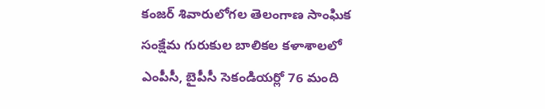కంజర్ శివారులోగల తెలంగాణ సాంఘిక సంక్షేమ గురుకుల బాలికల కళాశాలలో ఎంపీసీ, బైపీసీ సెకండియర్లో 76 మంది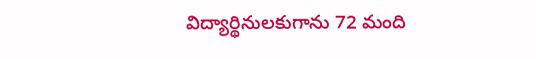విద్యార్థినులకుగాను 72 మంది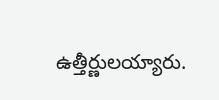ఉత్తీర్ణులయ్యారు.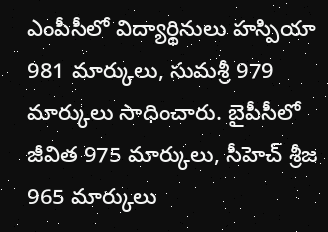ఎంపీసీలో విద్యార్థినులు హస్పియా 981 మార్కులు, సుమశ్రీ 979 మార్కులు సాధించారు. బైపీసీలో జీవిత 975 మార్కులు, సీహెచ్ శ్రీజ 965 మార్కులు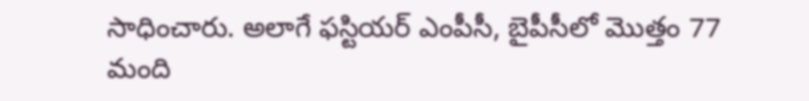సాధించారు. అలాగే ఫస్టియర్ ఎంపీసీ, బైపీసీలో మొత్తం 77 మంది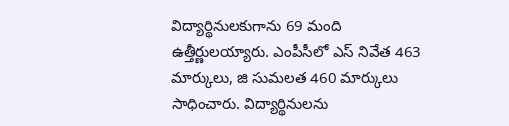విద్యార్థినులకుగాను 69 మంది ఉత్తీర్ణులయ్యారు. ఎంపీసీలో ఎస్ నివేత 463 మార్కులు, జి సుమలత 460 మార్కులు సాధించారు. విద్యార్థినులను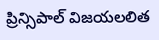ప్రిన్సిపాల్ విజయలలిత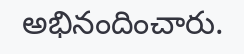అభినందించారు.